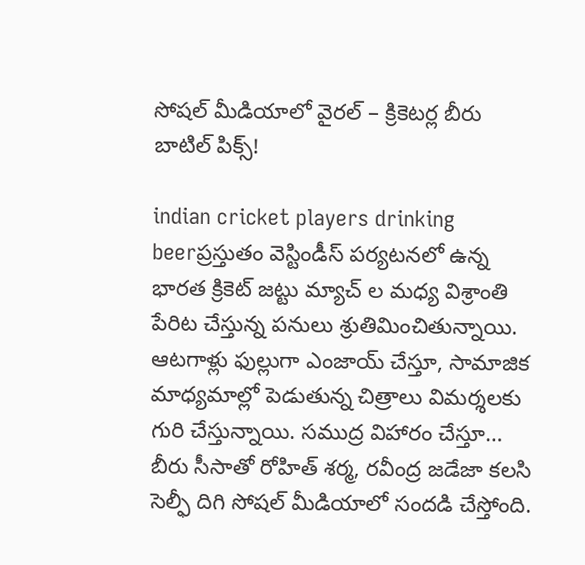సోషల్ మీడియాలో వైరల్ – క్రికెటర్ల బీరు బాటిల్ పిక్స్!

indian cricket players drinking beerప్రస్తుతం వెస్టిండీస్ పర్యటనలో ఉన్న భారత క్రికెట్ జట్టు మ్యాచ్ ల మధ్య విశ్రాంతి పేరిట చేస్తున్న పనులు శ్రుతిమించితున్నాయి. ఆటగాళ్లు ఫుల్లుగా ఎంజాయ్ చేస్తూ, సామాజిక మాధ్యమాల్లో పెడుతున్న చిత్రాలు విమర్శలకు గురి చేస్తున్నాయి. సముద్ర విహారం చేస్తూ… బీరు సీసాతో రోహిత్ శర్మ, రవీంద్ర జడేజా కలసి సెల్ఫీ దిగి సోషల్ మీడియాలో సందడి చేస్తోంది.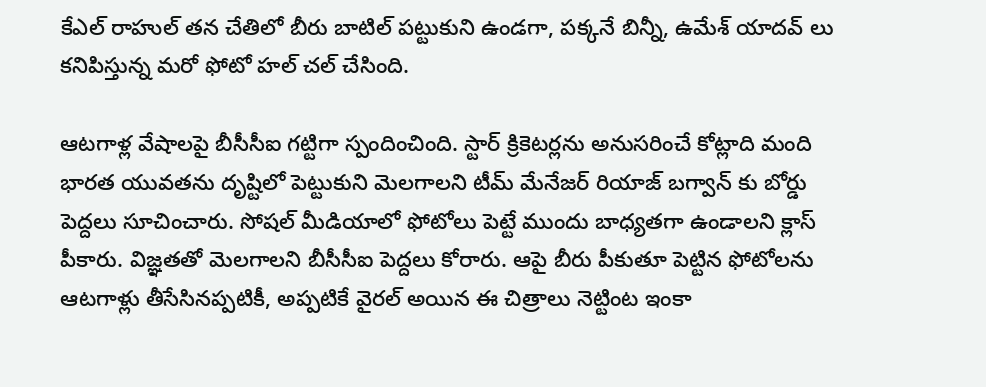కేఎల్ రాహుల్ తన చేతిలో బీరు బాటిల్ పట్టుకుని ఉండగా, పక్కనే బిన్నీ, ఉమేశ్ యాదవ్ లు కనిపిస్తున్న మరో ఫోటో హల్ చల్ చేసింది.

ఆటగాళ్ల వేషాలపై బీసీసీఐ గట్టిగా స్పందించింది. స్టార్ క్రికెటర్లను అనుసరించే కోట్లాది మంది భారత యువతను దృష్టిలో పెట్టుకుని మెలగాలని టీమ్ మేనేజర్ రియాజ్ బగ్వాన్ కు బోర్డు పెద్దలు సూచించారు. సోషల్ మీడియాలో ఫోటోలు పెట్టే ముందు బాధ్యతగా ఉండాలని క్లాస్ పీకారు. విజ్ఞతతో మెలగాలని బీసీసీఐ పెద్దలు కోరారు. ఆపై బీరు పీకుతూ పెట్టిన ఫోటోలను ఆటగాళ్లు తీసేసినప్పటికీ, అప్పటికే వైరల్ అయిన ఈ చిత్రాలు నెట్టింట ఇంకా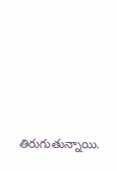తిరుగుతున్నాయి.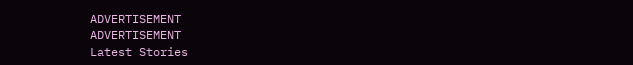ADVERTISEMENT
ADVERTISEMENT
Latest Stories